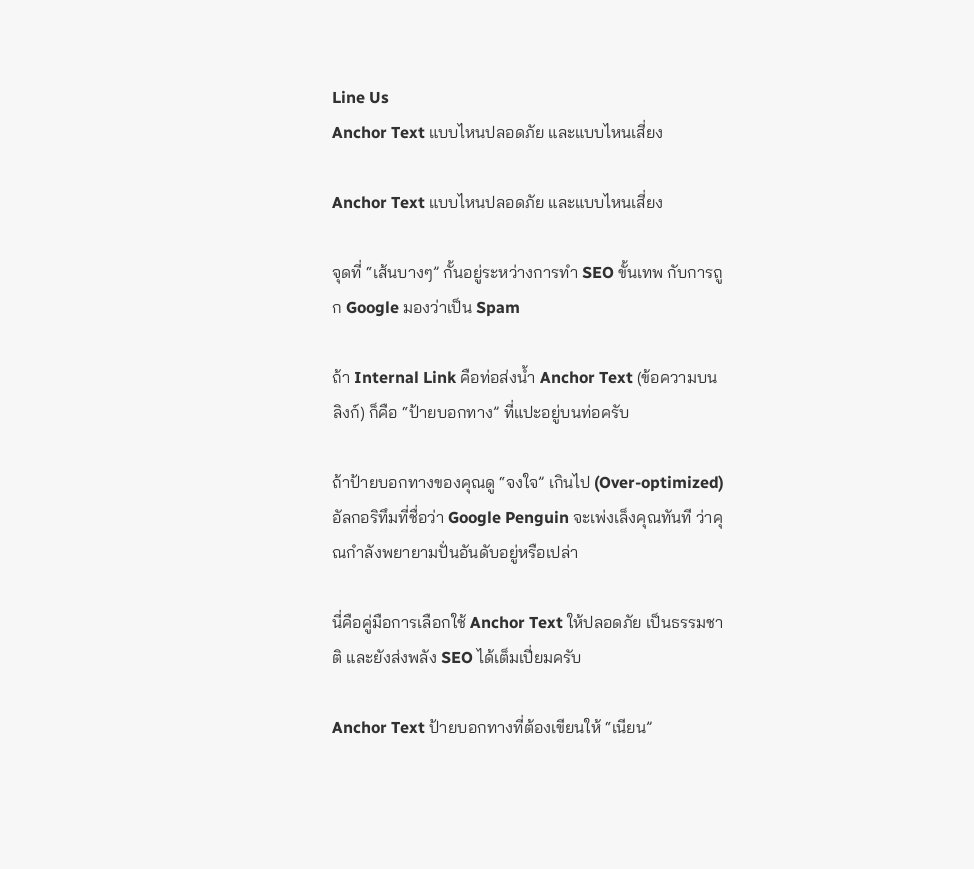Line Us
Anchor Text แบบไหนปลอดภัย และแบบไหนเสี่ยง

Anchor Text แบบไหนปลอดภัย และแบบไหนเสี่ยง

จุดที่ “เส้นบางๆ” กั้นอยู่ระหว่างการทำ SEO ขั้นเทพ กับการถูก Google มองว่าเป็น Spam

ถ้า Internal Link คือท่อส่งน้ำ Anchor Text (ข้อความบนลิงก์) ก็คือ “ป้ายบอกทาง” ที่แปะอยู่บนท่อครับ

ถ้าป้ายบอกทางของคุณดู “จงใจ” เกินไป (Over-optimized) อัลกอริทึมที่ชื่อว่า Google Penguin จะเพ่งเล็งคุณทันที ว่าคุณกำลังพยายามปั่นอันดับอยู่หรือเปล่า

นี่คือคู่มือการเลือกใช้ Anchor Text ให้ปลอดภัย เป็นธรรมชาติ และยังส่งพลัง SEO ได้เต็มเปี่ยมครับ

Anchor Text ป้ายบอกทางที่ต้องเขียนให้ “เนียน”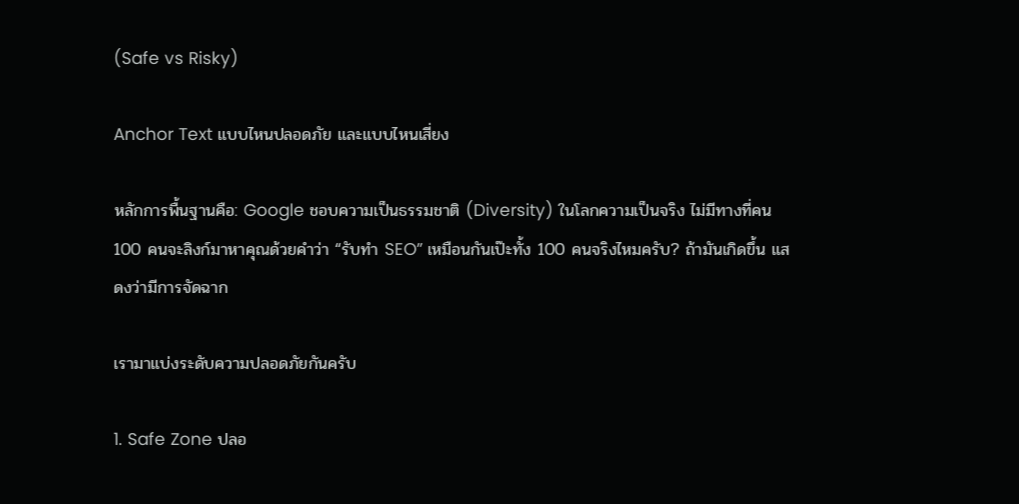(Safe vs Risky)

Anchor Text แบบไหนปลอดภัย และแบบไหนเสี่ยง

หลักการพื้นฐานคือ: Google ชอบความเป็นธรรมชาติ (Diversity) ในโลกความเป็นจริง ไม่มีทางที่คน 100 คนจะลิงก์มาหาคุณด้วยคำว่า “รับทำ SEO” เหมือนกันเป๊ะทั้ง 100 คนจริงไหมครับ? ถ้ามันเกิดขึ้น แสดงว่ามีการจัดฉาก

เรามาแบ่งระดับความปลอดภัยกันครับ

1. Safe Zone ปลอ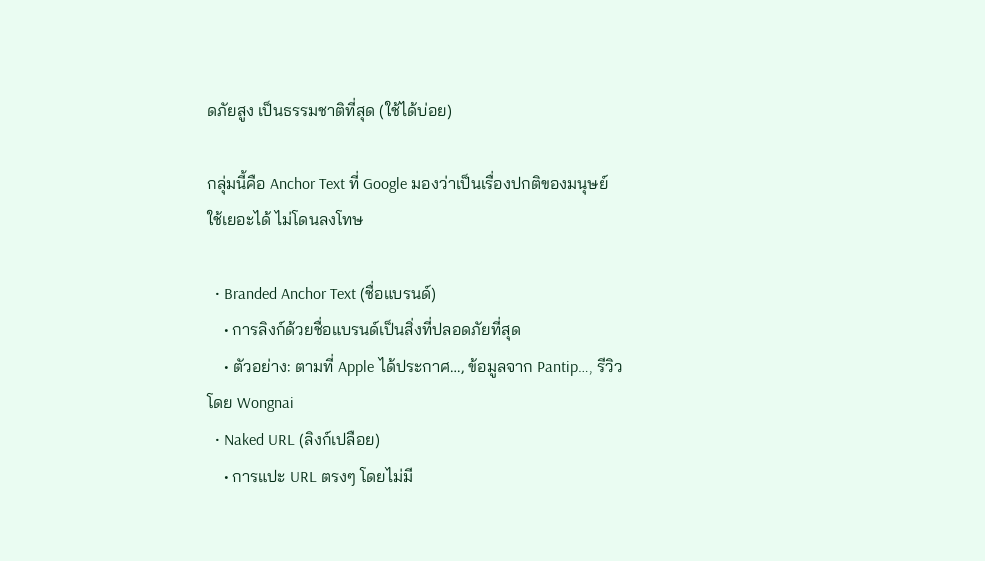ดภัยสูง เป็นธรรมชาติที่สุด (ใช้ได้บ่อย)

กลุ่มนี้คือ Anchor Text ที่ Google มองว่าเป็นเรื่องปกติของมนุษย์ ใช้เยอะได้ ไม่โดนลงโทษ

  • Branded Anchor Text (ชื่อแบรนด์)
    • การลิงก์ด้วยชื่อแบรนด์เป็นสิ่งที่ปลอดภัยที่สุด
    • ตัวอย่าง: ตามที่ Apple ได้ประกาศ…, ข้อมูลจาก Pantip…, รีวิวโดย Wongnai
  • Naked URL (ลิงก์เปลือย)
    • การแปะ URL ตรงๆ โดยไม่มี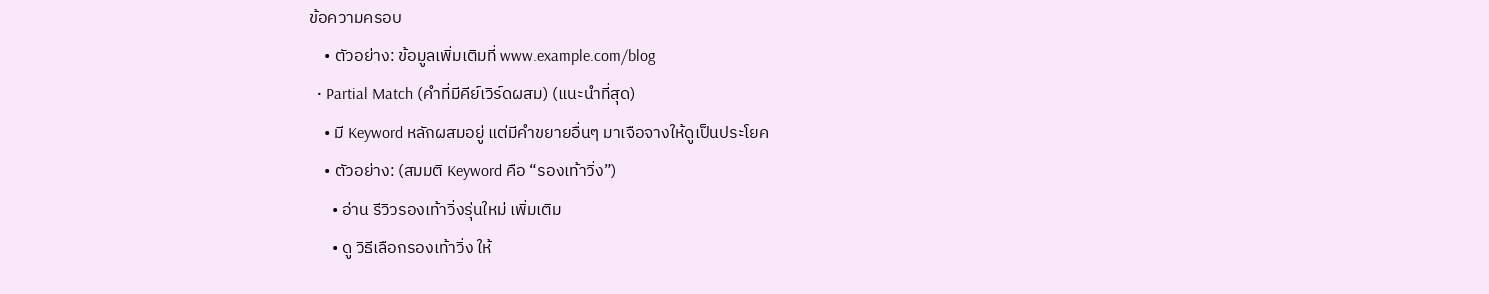ข้อความครอบ
    • ตัวอย่าง: ข้อมูลเพิ่มเติมที่ www.example.com/blog
  • Partial Match (คำที่มีคีย์เวิร์ดผสม) (แนะนำที่สุด)
    • มี Keyword หลักผสมอยู่ แต่มีคำขยายอื่นๆ มาเจือจางให้ดูเป็นประโยค
    • ตัวอย่าง: (สมมติ Keyword คือ “รองเท้าวิ่ง”)
      • อ่าน รีวิวรองเท้าวิ่งรุ่นใหม่ เพิ่มเติม
      • ดู วิธีเลือกรองเท้าวิ่ง ให้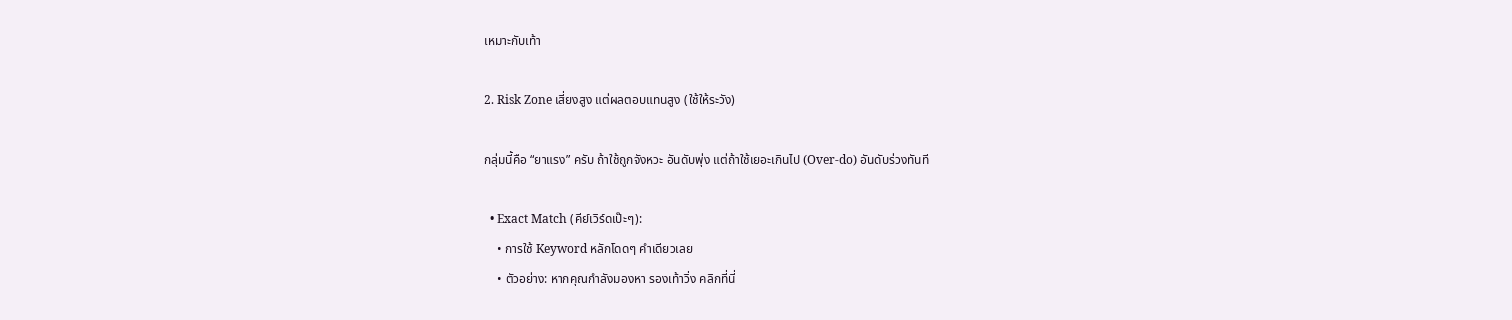เหมาะกับเท้า

2. Risk Zone เสี่ยงสูง แต่ผลตอบแทนสูง (ใช้ให้ระวัง)

กลุ่มนี้คือ “ยาแรง” ครับ ถ้าใช้ถูกจังหวะ อันดับพุ่ง แต่ถ้าใช้เยอะเกินไป (Over-do) อันดับร่วงทันที

  • Exact Match (คีย์เวิร์ดเป๊ะๆ):
    • การใช้ Keyword หลักโดดๆ คำเดียวเลย
    • ตัวอย่าง: หากคุณกำลังมองหา รองเท้าวิ่ง คลิกที่นี่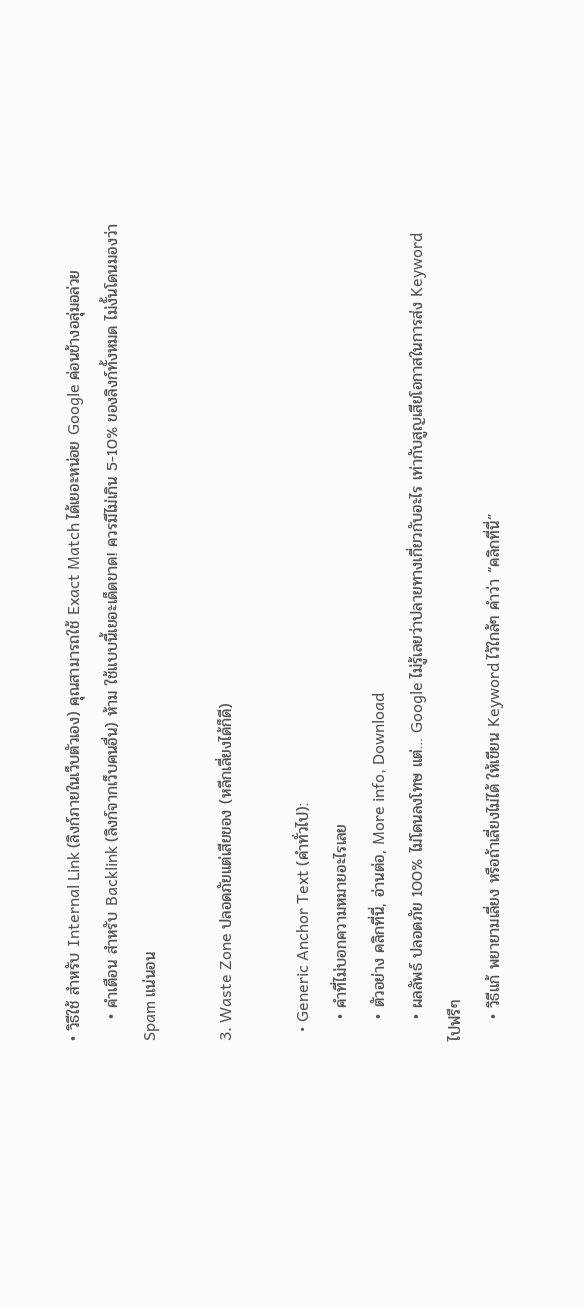• วิธีใช้ สำหรับ Internal Link (ลิงก์ภายในเว็บตัวเอง) คุณสามารถใช้ Exact Match ได้เยอะหน่อย Google ค่อนข้างอลุ่มอล่วย
    • คำเตือน สำหรับ Backlink (ลิงก์จากเว็บคนอื่น) ห้าม ใช้แบบนี้เยอะเด็ดขาด! ควรมีไม่เกิน 5-10% ของลิงก์ทั้งหมด ไม่งั้นโดนมองว่า Spam แน่นอน

3. Waste Zone ปลอดภัยแต่เสียของ (หลีกเลี่ยงได้ก็ดี)

  • Generic Anchor Text (คำทั่วไป):
    • คำที่ไม่บอกความหมายอะไรเลย
    • ตัวอย่าง คลิกที่นี่, อ่านต่อ, More info, Download
    • ผลลัพธ์ ปลอดภัย 100% ไม่โดนลงโทษ แต่… Google ไม่รู้เลยว่าปลายทางเกี่ยวกับอะไร เท่ากับสูญเสียโอกาสในการส่ง Keyword ไปฟรีๆ
    • วิธีแก้ พยายามเลี่ยง หรือถ้าเลี่ยงไม่ได้ ให้เขียน Keyword ไว้ใกล้ๆ คำว่า “คลิกที่นี่”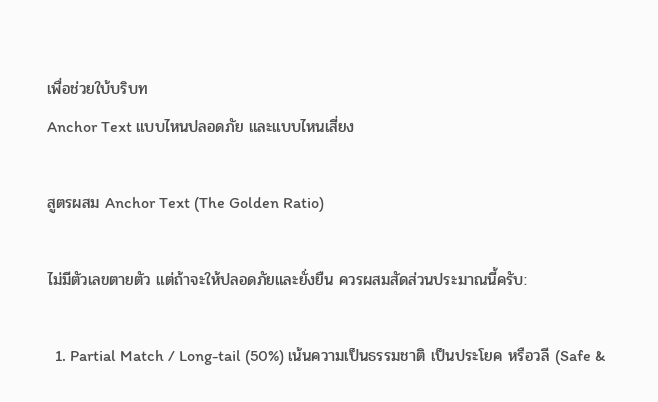เพื่อช่วยใบ้บริบท
Anchor Text แบบไหนปลอดภัย และแบบไหนเสี่ยง

สูตรผสม Anchor Text (The Golden Ratio)

ไม่มีตัวเลขตายตัว แต่ถ้าจะให้ปลอดภัยและยั่งยืน ควรผสมสัดส่วนประมาณนี้ครับ:

  1. Partial Match / Long-tail (50%) เน้นความเป็นธรรมชาติ เป็นประโยค หรือวลี (Safe &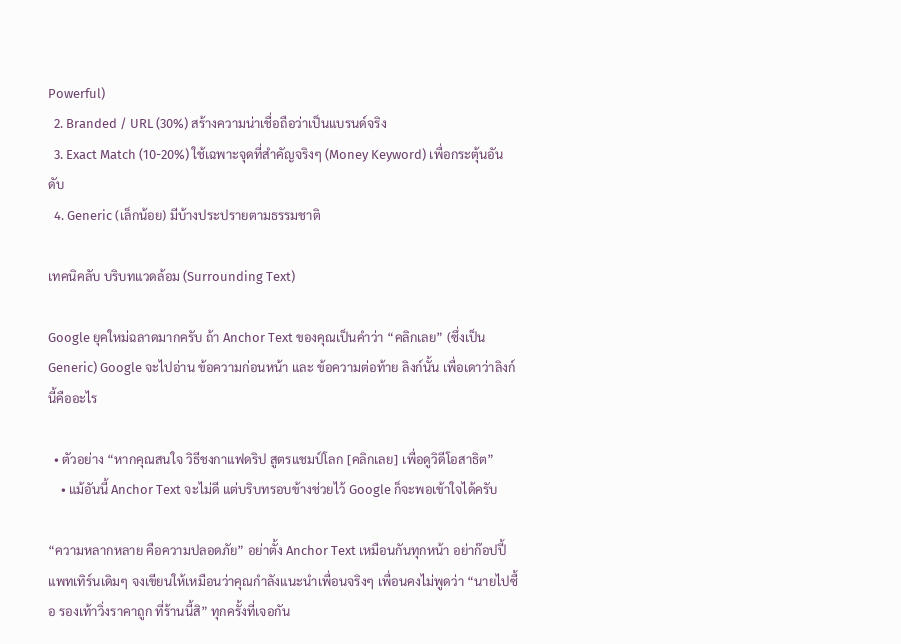Powerful)
  2. Branded / URL (30%) สร้างความน่าเชื่อถือว่าเป็นแบรนด์จริง
  3. Exact Match (10-20%) ใช้เฉพาะจุดที่สำคัญจริงๆ (Money Keyword) เพื่อกระตุ้นอันดับ
  4. Generic (เล็กน้อย) มีบ้างประปรายตามธรรมชาติ

เทคนิคลับ บริบทแวดล้อม (Surrounding Text)

Google ยุคใหม่ฉลาดมากครับ ถ้า Anchor Text ของคุณเป็นคำว่า “คลิกเลย” (ซึ่งเป็น Generic) Google จะไปอ่าน ข้อความก่อนหน้า และ ข้อความต่อท้าย ลิงก์นั้น เพื่อเดาว่าลิงก์นี้คืออะไร

  • ตัวอย่าง “หากคุณสนใจ วิธีชงกาแฟดริป สูตรแชมป์โลก [คลิกเลย] เพื่อดูวิดีโอสาธิต”
    • แม้อันนี้ Anchor Text จะไม่ดี แต่บริบทรอบข้างช่วยไว้ Google ก็จะพอเข้าใจได้ครับ

“ความหลากหลาย คือความปลอดภัย” อย่าตั้ง Anchor Text เหมือนกันทุกหน้า อย่าก๊อปปี้แพทเทิร์นเดิมๆ จงเขียนให้เหมือนว่าคุณกำลังแนะนำเพื่อนจริงๆ เพื่อนคงไม่พูดว่า “นายไปซื้อ รองเท้าวิ่งราคาถูก ที่ร้านนี้สิ” ทุกครั้งที่เจอกัน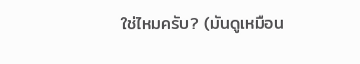ใช่ไหมครับ? (มันดูเหมือน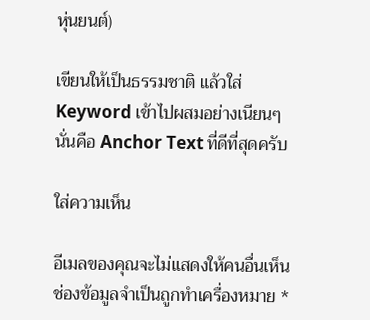หุ่นยนต์)

เขียนให้เป็นธรรมชาติ แล้วใส่ Keyword เข้าไปผสมอย่างเนียนๆ นั่นคือ Anchor Text ที่ดีที่สุดครับ

ใส่ความเห็น

อีเมลของคุณจะไม่แสดงให้คนอื่นเห็น ช่องข้อมูลจำเป็นถูกทำเครื่องหมาย *